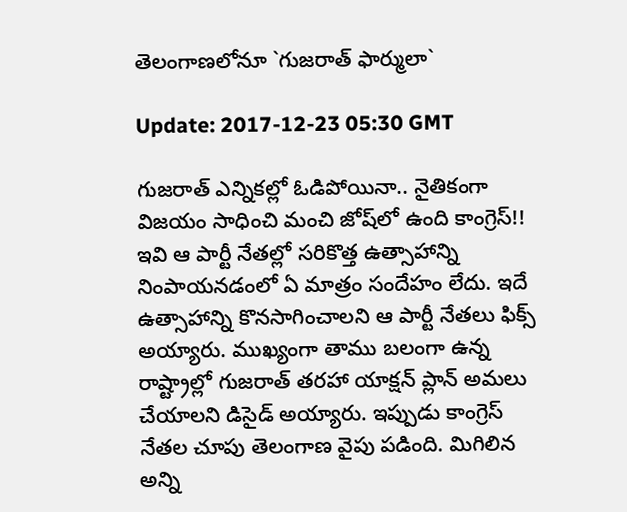తెలంగాణ‌లోనూ `గుజ‌రాత్ ఫార్ములా`

Update: 2017-12-23 05:30 GMT

గుజ‌రాత్ ఎన్నిక‌ల్లో ఓడిపోయినా.. నైతికంగా విజయం సాధించి మంచి జోష్‌లో ఉంది కాంగ్రెస్!! ఇవి ఆ పార్టీ నేత‌ల్లో స‌రికొత్త ఉత్సాహాన్ని నింపాయ‌న‌డంలో ఏ మాత్రం సందేహం లేదు. ఇదే ఉత్సాహాన్ని కొన‌సాగించాల‌ని ఆ పార్టీ నేత‌లు ఫిక్స్ అయ్యారు. ముఖ్యంగా తాము బ‌లంగా ఉన్న రాష్ట్రాల్లో గుజ‌రాత్ త‌ర‌హా యాక్ష‌న్ ప్లాన్ అమ‌లు చేయాల‌ని డిసైడ్ అయ్యారు. ఇప్పుడు కాంగ్రెస్ నేత‌ల చూపు తెలంగాణ వైపు ప‌డింది. మిగిలిన అన్ని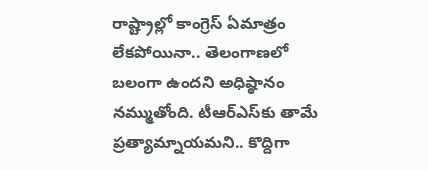రాష్ట్రాల్లో కాంగ్రెస్ ఏమాత్రం లేక‌పోయినా.. తెలంగాణ‌లో బ‌లంగా ఉంద‌ని అధిష్ఠానం న‌మ్ముతోంది. టీఆర్ఎస్‌కు తామే ప్ర‌త్యామ్నాయ‌మ‌ని.. కొద్దిగా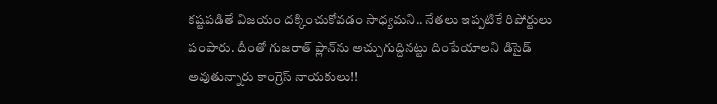క‌ష్ట‌ప‌డితే విజ‌యం ద‌క్కించుకోవ‌డం సాధ్య‌మ‌ని.. నేత‌లు ఇప్ప‌టికే రిపోర్టులు పంపారు. దీంతో గుజ‌రాత్ ప్లాన్‌ను అచ్చుగుద్దిన‌ట్టు దింపేయాల‌ని డిసైడ్ అవుతున్నారు కాంగ్రెస్ నాయ‌కులు!!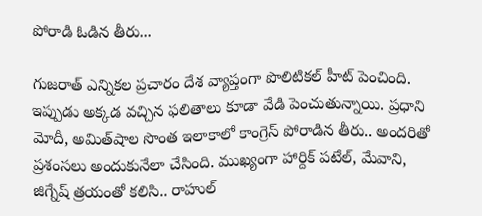పోరాడి ఓడిన తీరు...

గుజరాత్‌ ఎన్నికల ప్రచారం దేశ వ్యాప్తంగా పొలిటికల్‌ హీట్‌ పెంచింది. ఇప్పుడు అక్కడ వచ్చిన ఫలితాలు కూడా వేడి పెంచుతున్నాయి. ప్రధాని మోదీ, అమిత్‌షాల సొంత ఇలాకాలో కాంగ్రెస్ పోరాడిన తీరు.. అంద‌రితో ప్ర‌శంస‌లు అందుకునేలా చేసింది. ముఖ్యంగా హార్దిక్ ప‌టేల్, మేవాని, జిగ్నేష్ త్ర‌యంతో క‌లిసి.. రాహుల్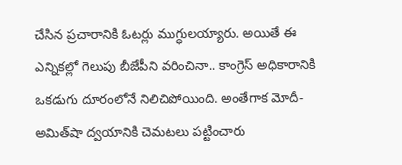చేసిన ప్ర‌చారానికి ఓట‌ర్లు ముగ్ధుల‌య్యారు. అయితే ఈ ఎన్నిక‌ల్లో గెలుపు బీజేపీని వ‌రించినా.. కాంగ్రెస్ అధికారానికి ఒక‌డుగు దూరంలోనే నిలిచిపోయింది. అంతేగాక మోదీ-అమిత్‌షా ద్వ‌యానికి చెమ‌ట‌లు పట్టించారు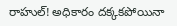రాహుల్‌! అధికారం దక్కకపోయినా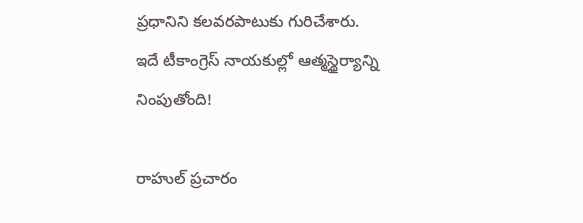ప్రధానిని కలవరపాటుకు గురిచేశారు. ఇదే టీకాంగ్రెస్ నాయ‌కుల్లో ఆత్మ‌స్థైర్యాన్ని నింపుతోంది!

రాహుల్ ప్రచారం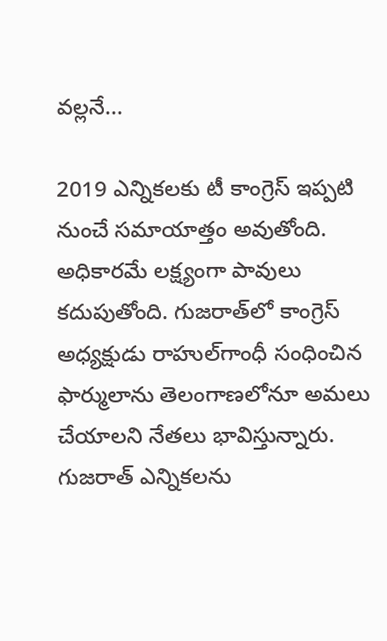వల్లనే...

2019 ఎన్నికలకు టీ కాంగ్రెస్‌ ఇప్పటి నుంచే సమాయాత్తం అవుతోంది. అధికారమే లక్ష్యంగా పావులు కదుపుతోంది. గుజరాత్‌లో కాంగ్రెస్ అధ్య‌క్షుడు రాహుల్‌గాంధీ సంధించిన ఫార్ములాను తెలంగాణలోనూ అమలు చేయాలని నేతలు భావిస్తున్నారు. గుజరాత్‌ ఎన్నికలను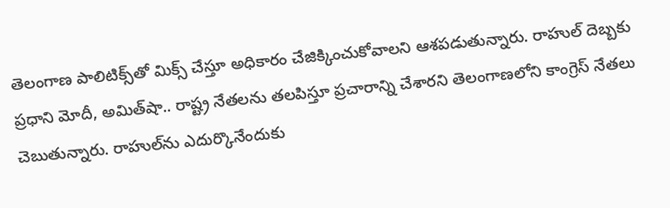తెలంగాణ పాలిటిక్స్‌తో మిక్స్‌ చేస్తూ అధికారం చేజిక్కించుకోవాలని ఆశపడుతున్నారు. రాహుల్‌ దెబ్బకు ప్రధాని మోదీ, అమిత్‌షా.. రాష్ట్ర నేతలను తలపిస్తూ ప్రచారాన్ని చేశారని తెలంగాణలోని కాంగ్రెస్‌ నేతలు చెబుతున్నారు. రాహుల్‌ను ఎదుర్కొనేందుకు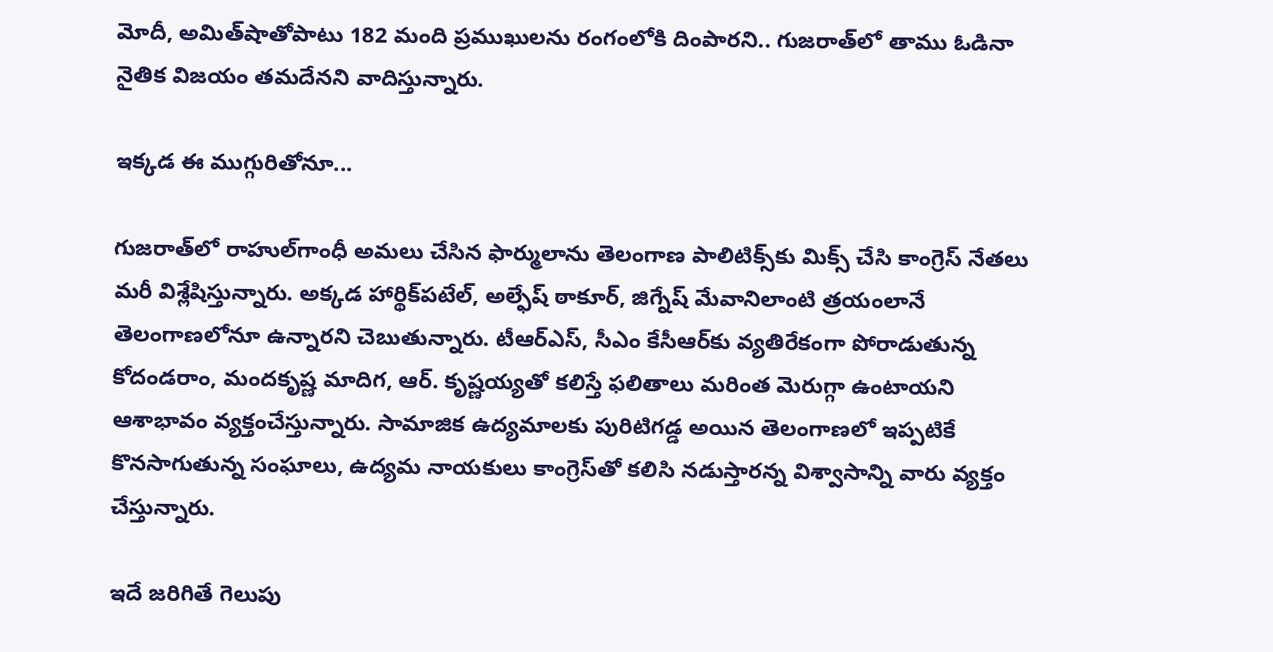మోదీ, అమిత్‌షాతోపాటు 182 మంది ప్రముఖులను రంగంలోకి దింపారని.. గుజరాత్‌లో తాము ఓడినా నైతిక విజయం తమదేనని వాదిస్తున్నారు.

ఇక్కడ ఈ ముగ్గురితోనూ...

గుజరాత్‌లో రాహుల్‌గాంధీ అమలు చేసిన ఫార్ములాను తెలంగాణ పాలిటిక్స్‌కు మిక్స్‌ చేసి కాంగ్రెస్‌ నేతలు మరీ విశ్లేషిస్తున్నారు. అక్కడ హార్థిక్‌పటేల్‌, అల్ఫేష్‌ ఠాకూర్‌, జిగ్నేష్‌ మేవానిలాంటి త్రయంలానే తెలంగాణ‌లోనూ ఉన్నార‌ని చెబుతున్నారు. టీఆర్ఎస్‌, సీఎం కేసీఆర్‌కు వ్య‌తిరేకంగా పోరాడుతున్న‌ కోదండరాం, మందకృష్ణ మాదిగ, ఆర్‌. కృష్ణయ్య‌తో క‌లిస్తే ఫ‌లితాలు మ‌రింత మెరుగ్గా ఉంటాయ‌ని ఆశాభావం వ్య‌క్తంచేస్తున్నారు. సామాజిక ఉద్యమాలకు పురిటిగడ్డ అయిన తెలంగాణలో ఇప్పటికే కొనసాగుతున్న సంఘాలు, ఉద్యమ నాయకులు కాంగ్రెస్‌తో కలిసి నడుస్తారన్న విశ్వాసాన్ని వారు వ్యక్తం చేస్తున్నారు.

ఇదే జరిగితే గెలుపు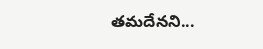తమదేనని...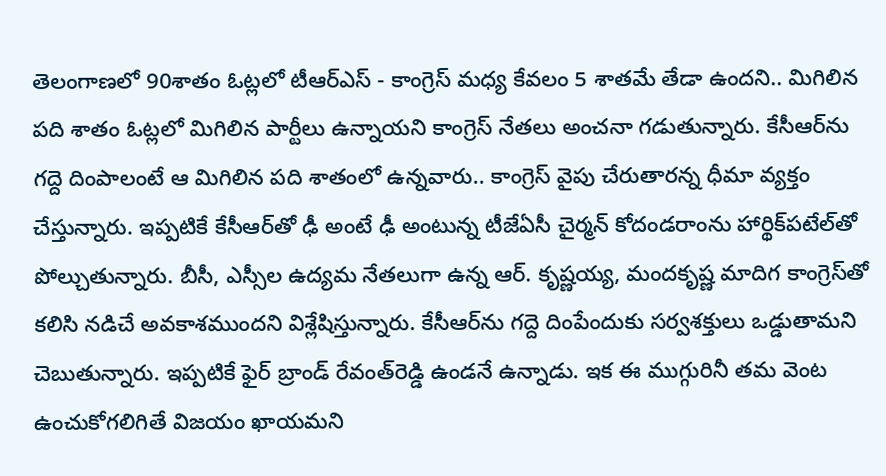తెలంగాణలో 90శాతం ఓట్లలో టీఆర్‌ఎస్‌ - కాంగ్రెస్‌ మధ్య కేవలం 5 శాతమే తేడా ఉందని.. మిగిలిన పది శాతం ఓట్లలో మిగిలిన పార్టీలు ఉన్నాయని కాంగ్రెస్‌ నేతలు అంచనా గడుతున్నారు. కేసీఆర్‌ను గద్దె దింపాలంటే ఆ మిగిలిన పది శాతంలో ఉన్నవారు.. కాంగ్రెస్‌ వైపు చేరుతారన్న ధీమా వ్యక్తం చేస్తున్నారు. ఇప్పటికే కేసీఆర్‌తో ఢీ అంటే ఢీ అంటున్న టీజేఏసీ చైర్మన్‌ కోదండరాంను హార్థిక్‌పటేల్‌తో పోల్చుతున్నారు. బీసీ, ఎస్సీల ఉద్యమ నేతలుగా ఉన్న ఆర్‌. కృష్ణయ్య, మందకృష్ణ మాదిగ కాంగ్రెస్‌తో కలిసి నడిచే అవకాశముందని విశ్లేషిస్తున్నారు. కేసీఆర్‌ను గద్దె దింపేందుకు సర్వశక్తులు ఒడ్డుతామని చెబుతున్నారు. ఇప్పటికే ఫైర్ బ్రాండ్ రేవంత్‌రెడ్డి ఉండ‌నే ఉన్నాడు. ఇక ఈ ముగ్గురినీ త‌మ వెంట ఉంచుకోగ‌లిగితే విజ‌యం ఖాయ‌మ‌ని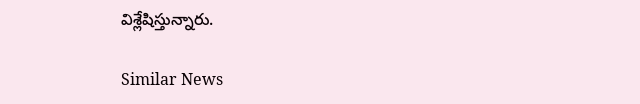విశ్లేషిస్తున్నారు.

Similar News